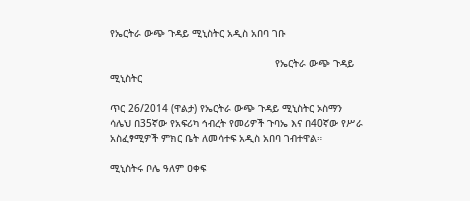የኤርትራ ውጭ ጉዳይ ሚኒስትር አዲስ አበባ ገቡ

                                                       የኤርትራ ውጭ ጉዳይ ሚኒስትር

ጥር 26/2014 (ዋልታ) የኤርትራ ውጭ ጉዳይ ሚኒስትር ኦስማን ሳሌህ በ35ኛው የአፍሪካ ኅብረት የመሪዎች ጉባኤ እና በ40ኛው የሥራ አስፈፃሚዎች ምክር ቤት ለመሳተፍ አዲስ አበባ ገብተዋል።

ሚኒስትሩ ቦሌ ዓለም ዐቀፍ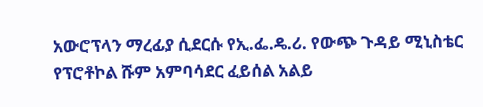አውሮፕላን ማረፊያ ሲደርሱ የኢ.ፌ.ዴ.ሪ. የውጭ ጉዳይ ሚኒስቴር የፕሮቶኮል ሹም አምባሳደር ፈይሰል አልይ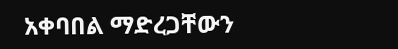አቀባበል ማድረጋቸውን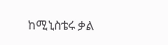ከሚኒስቴሩ ቃል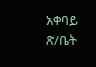አቀባይ ጽ/ቤት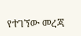የተገኘው መረጃ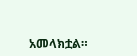አመላክቷል።